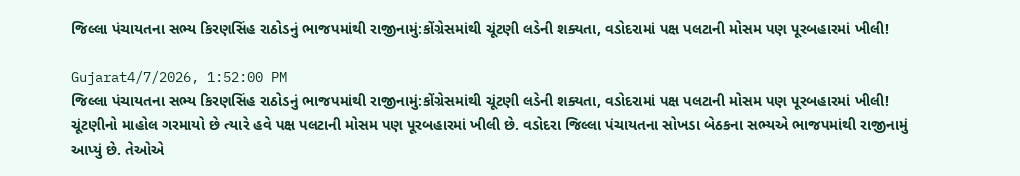જિલ્લા પંચાયતના સભ્ય કિરણસિંહ રાઠોડનું ભાજપમાંથી રાજીનામું:કોંગ્રેસમાંથી ચૂંટણી લડેની શક્યતા, વડોદરામાં પક્ષ પલટાની મોસમ પણ પૂરબહારમાં ખીલી!

Gujarat4/7/2026, 1:52:00 PM
જિલ્લા પંચાયતના સભ્ય કિરણસિંહ રાઠોડનું ભાજપમાંથી રાજીનામું:કોંગ્રેસમાંથી ચૂંટણી લડેની શક્યતા, વડોદરામાં પક્ષ પલટાની મોસમ પણ પૂરબહારમાં ખીલી!
ચૂંટણીનો માહોલ ગરમાયો છે ત્યારે હવે પક્ષ પલટાની મોસમ પણ પૂરબહારમાં ખીલી છે. વડોદરા જિલ્લા પંચાયતના સોખડા બેઠકના સભ્યએ ભાજપમાંથી રાજીનામું આપ્યું છે. તેઓએ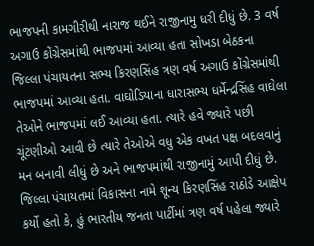ભાજપની કામગીરીથી નારાજ થઈને રાજીનામુ ધરી દીધું છે. 3 વર્ષ અગાઉ કોંગ્રેસમાંથી ભાજપમાં આવ્યા હતા સોખડા બેઠકના જિલ્લા પંચાયતના સભ્ય કિરણસિંહ ત્રણ વર્ષ અગાઉ કોંગ્રેસમાંથી ભાજપમાં આવ્યા હતા. વાઘોડિયાના ધારાસભ્ય ધર્મેન્દ્રસિંહ વાઘેલા તેઓને ભાજપમાં લઈ આવ્યા હતા. ત્યારે હવે જ્યારે પછી ચૂંટણીઓ આવી છે ત્યારે તેઓએ વધુ એક વખત પક્ષ બદલવાનું મન બનાવી લીધું છે અને ભાજપમાંથી રાજીનામું આપી દીધું છે. જિલ્લા પંચાયતમાં વિકાસના નામે શૂન્ય કિરણસિંહ રાઠોડે આક્ષેપ કર્યો હતો કે, હું ભારતીય જનતા પાર્ટીમાં ત્રણ વર્ષ પહેલા જ્યારે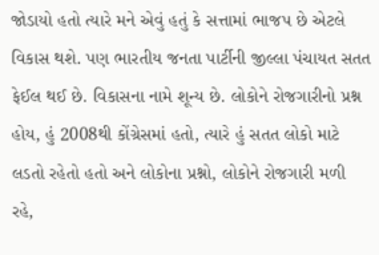જોડાયો હતો ત્યારે મને એવું હતું કે સત્તામાં ભાજપ છે એટલે વિકાસ થશે. પણ ભારતીય જનતા પાર્ટીની જીલ્લા પંચાયત સતત ફેઈલ થઈ છે. વિકાસના નામે શૂન્ય છે. લોકોને રોજગારીનો પ્રશ્ન હોય, હું 2008થી કોંગ્રેસમાં હતો, ત્યારે હું સતત લોકો માટે લડતો રહેતો હતો અને લોકોના પ્રશ્નો, લોકોને રોજગારી મળી રહે,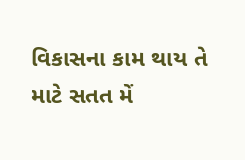વિકાસના કામ થાય તે માટે સતત મેં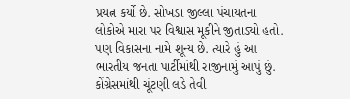પ્રયત્ન કર્યો છે. સોખડા જીલ્લા પંચાયતના લોકોએ મારા પર વિશ્વાસ મૂકીને જીતાડ્યો હતો. પણ વિકાસના નામે શૂન્ય છે. ત્યારે હું આ ભારતીય જનતા પાર્ટીમાંથી રાજીનામું આપું છું. કોંગ્રેસમાંથી ચૂંટણી લડે તેવી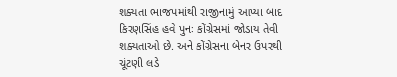શક્યતા ભાજપમાંથી રાજીનામું આપ્યા બાદ કિરણસિંહ હવે પુનઃ કોંગ્રેસમાં જોડાય તેવી શક્યતાઓ છે. અને કોંગ્રેસના બેનર ઉપરથી ચૂંટણી લડે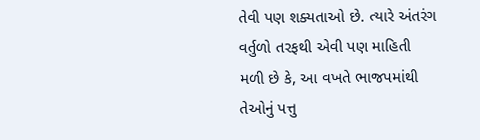તેવી પણ શક્યતાઓ છે. ત્યારે અંતરંગ વર્તુળો તરફથી એવી પણ માહિતી મળી છે કે, આ વખતે ભાજપમાંથી તેઓનું પત્તુ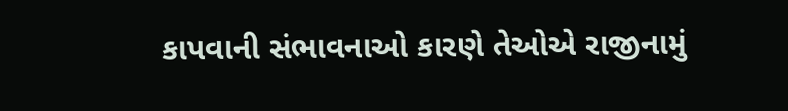કાપવાની સંભાવનાઓ કારણે તેઓએ રાજીનામું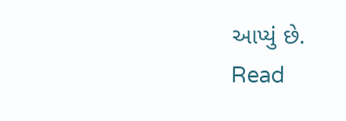આપ્યું છે.
Read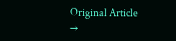Original Article →